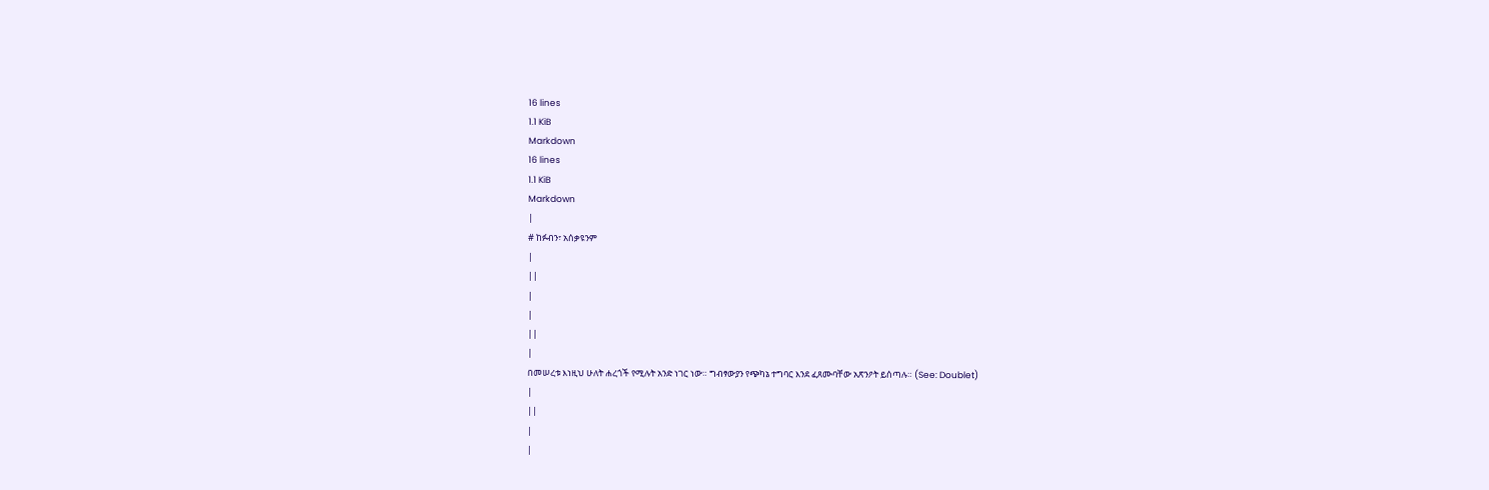16 lines
1.1 KiB
Markdown
16 lines
1.1 KiB
Markdown
|
# ከፉብን፣ አሰቃዩንም
|
||
|
|
||
|
በመሠረቱ እነዚህ ሁለት ሐረጎች የሚሉት አንድ ነገር ነው። ግብፃውያን የጭካኔ ተግባር እንደ ፈጸሙባቸው አጽንዖት ይሰጣሉ። (See: Doublet)
|
||
|
|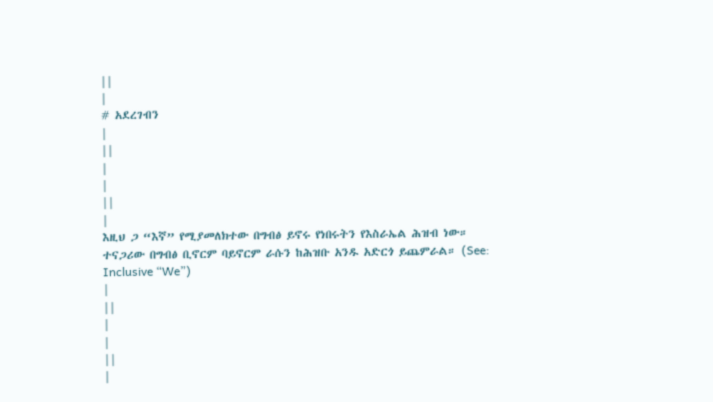||
|
# አደረገብን
|
||
|
|
||
|
እዚህ ጋ “እኛ” የሚያመለክተው በግብፅ ይኖሩ የነበሩትን የእስራኤል ሕዝብ ነው። ተናጋሪው በግብፅ ቢኖርም ባይኖርም ራሱን ከሕዝቡ አንዱ አድርጎ ይጨምራል። (See: Inclusive “We”)
|
||
|
|
||
|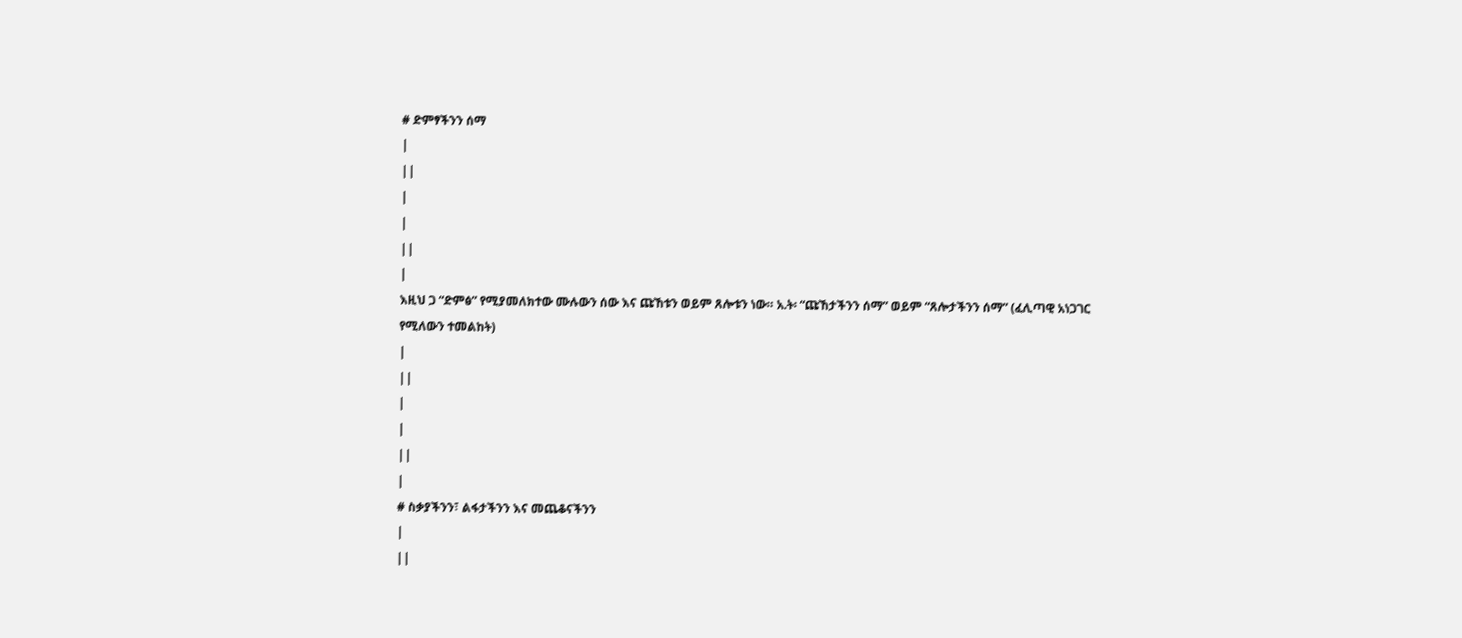# ድምፃችንን ሰማ
|
||
|
|
||
|
እዚህ ጋ “ድምፅ” የሚያመለክተው ሙሉውን ሰው እና ጩኸቱን ወይም ጸሎቱን ነው። አ.ት፡ “ጩኸታችንን ሰማ” ወይም “ጸሎታችንን ሰማ” (ፈሊጣዊ አነጋገር የሚለውን ተመልከት)
|
||
|
|
||
|
# ስቃያችንን፣ ልፋታችንን እና መጨቆናችንን
|
||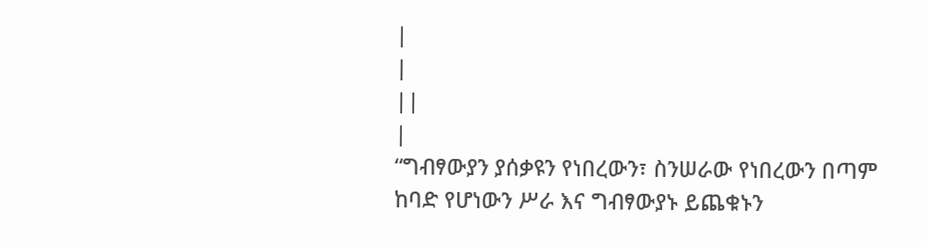|
|
||
|
“ግብፃውያን ያሰቃዩን የነበረውን፣ ስንሠራው የነበረውን በጣም ከባድ የሆነውን ሥራ እና ግብፃውያኑ ይጨቁኑን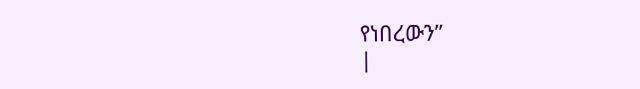የነበረውን”
|